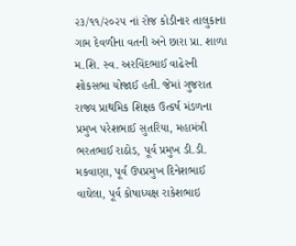૨૩/૧૧/૨૦૨૫ નાં રોજ કોડીનાર તાલુકાના ગામ દેવળીના વતની અને છારા પ્રા. શાળા મ.શિ. સ્વ. અરવિંદભાઈ વાઢેરની શોકસભા યોજાઈ હતી. જેમાં ગુજરાત રાજ્ય પ્રાથમિક શિક્ષક ઉત્કર્ષ મંડળના પ્રમુખ પરેશભાઈ સુતરિયા, મહામંત્રી ભરતભાઈ રાઠોડ, પૂર્વ પ્રમુખ ડી.ડી. મકવાણા, પૂર્વ ઉપપ્રમુખ દિનેશભાઈ વાઘેલા, પૂર્વ કોષાધ્યક્ષ રાકેશભાઇ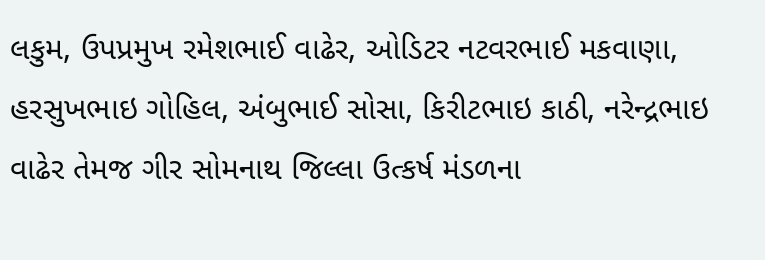લકુમ, ઉપપ્રમુખ રમેશભાઈ વાઢેર, ઓડિટર નટવરભાઈ મકવાણા, હરસુખભાઇ ગોહિલ, અંબુભાઈ સોસા, કિરીટભાઇ કાઠી, નરેન્દ્રભાઇ વાઢેર તેમજ ગીર સોમનાથ જિલ્લા ઉત્કર્ષ મંડળના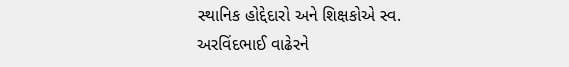સ્થાનિક હોદ્દેદારો અને શિક્ષકોએ સ્વ. અરવિંદભાઈ વાઢેરને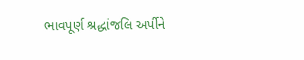ભાવપૂર્ણ શ્રદ્ધાંજલિ અર્પીને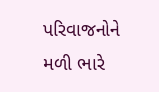પરિવાજનોને મળી ભારે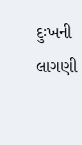દુઃખની લાગણી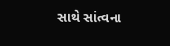સાથે સાંત્વના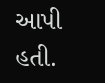આપી હતી.